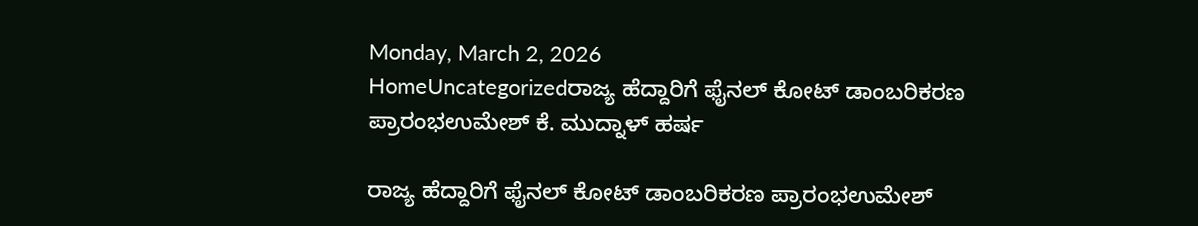Monday, March 2, 2026
HomeUncategorizedರಾಜ್ಯ ಹೆದ್ದಾರಿಗೆ ಫೈನಲ್ ಕೋಟ್ ಡಾಂಬರಿಕರಣ ಪ್ರಾರಂಭಉಮೇಶ್ ಕೆ. ಮುದ್ನಾಳ್ ಹರ್ಷ

ರಾಜ್ಯ ಹೆದ್ದಾರಿಗೆ ಫೈನಲ್ ಕೋಟ್ ಡಾಂಬರಿಕರಣ ಪ್ರಾರಂಭಉಮೇಶ್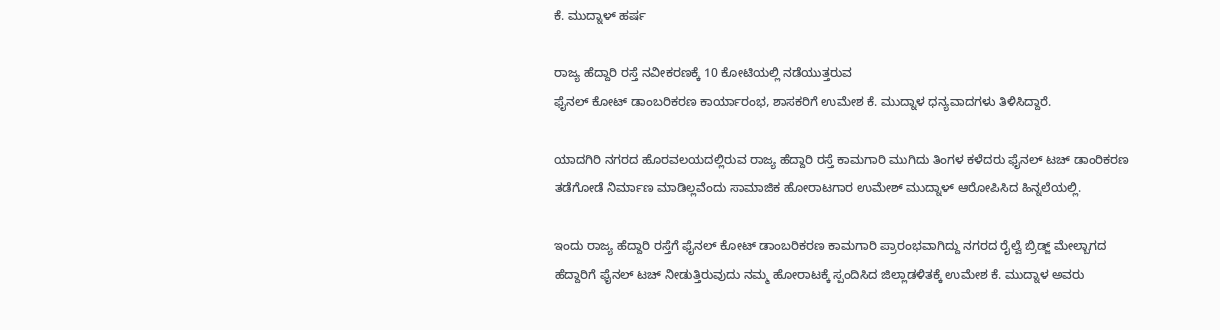ಕೆ. ಮುದ್ನಾಳ್ ಹರ್ಷ

ರಾಜ್ಯ ಹೆದ್ದಾರಿ ರಸ್ತೆ ನವೀಕರಣಕ್ಕೆ 10 ಕೋಟಿಯಲ್ಲಿ ನಡೆಯುತ್ತರುವ
ಫೈನಲ್ ಕೋಟ್ ಡಾಂಬರಿಕರಣ ಕಾರ್ಯಾರಂಭ, ಶಾಸಕರಿಗೆ ಉಮೇಶ ಕೆ. ಮುದ್ನಾಳ ಧನ್ಯವಾದಗಳು ತಿಳಿಸಿದ್ದಾರೆ.

ಯಾದಗಿರಿ ನಗರದ ಹೊರವಲಯದಲ್ಲಿರುವ ರಾಜ್ಯ ಹೆದ್ದಾರಿ ರಸ್ತೆ ಕಾಮಗಾರಿ ಮುಗಿದು ತಿಂಗಳ ಕಳೆದರು ಫೈನಲ್ ಟಚ್ ಡಾಂರಿಕರಣ ತಡೆಗೋಡೆ ನಿರ್ಮಾಣ ಮಾಡಿಲ್ಲವೆಂದು ಸಾಮಾಜಿಕ ಹೋರಾಟಗಾರ ಉಮೇಶ್ ಮುದ್ನಾಳ್ ಆರೋಪಿಸಿದ ಹಿನ್ನಲೆಯಲ್ಲಿ.

ಇಂದು ರಾಜ್ಯ ಹೆದ್ದಾರಿ ರಸ್ತೆಗೆ ಫೈನಲ್ ಕೋಟ್ ಡಾಂಬರಿಕರಣ ಕಾಮಗಾರಿ ಪ್ರಾರಂಭವಾಗಿದ್ದು ನಗರದ ರೈಲ್ವೆ ಬ್ರಿಡ್ಜ್ ಮೇಲ್ಬಾಗದ ಹೆದ್ದಾರಿಗೆ ಫೈನಲ್ ಟಚ್ ನೀಡುತ್ತಿರುವುದು ನಮ್ಮ ಹೋರಾಟಕ್ಕೆ ಸ್ಪಂದಿಸಿದ ಜಿಲ್ಲಾಡಳಿತಕ್ಕೆ ಉಮೇಶ ಕೆ. ಮುದ್ನಾಳ ಅವರು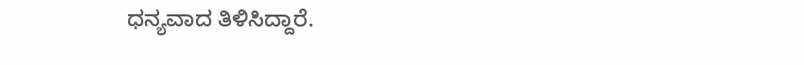ಧನ್ಯವಾದ ತಿಳಿಸಿದ್ದಾರೆ.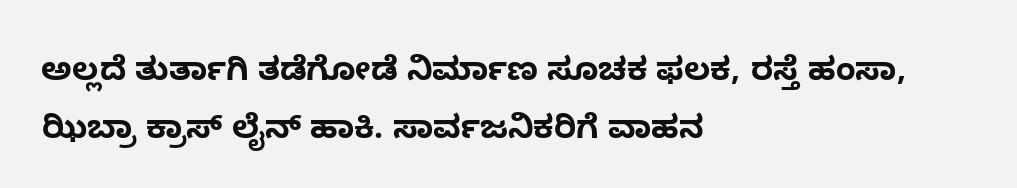ಅಲ್ಲದೆ ತುರ್ತಾಗಿ ತಡೆಗೋಡೆ ನಿರ್ಮಾಣ ಸೂಚಕ ಫಲಕ, ರಸ್ತೆ ಹಂಸಾ, ಝಿಬ್ರಾ ಕ್ರಾಸ್ ಲೈನ್ ಹಾಕಿ. ಸಾರ್ವಜನಿಕರಿಗೆ ವಾಹನ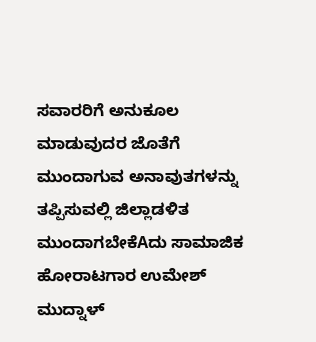ಸವಾರರಿಗೆ ಅನುಕೂಲ ಮಾಡುವುದರ ಜೊತೆಗೆ ಮುಂದಾಗುವ ಅನಾವುತಗಳನ್ನು ತಪ್ಪಿಸುವಲ್ಲಿ ಜಿಲ್ಲಾಡಳಿತ ಮುಂದಾಗಬೇಕೆAದು ಸಾಮಾಜಿಕ ಹೋರಾಟಗಾರ ಉಮೇಶ್ ಮುದ್ನಾಳ್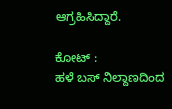ಆಗ್ರಹಿಸಿದ್ದಾರೆ.

ಕೋಟ್ :
ಹಳೆ ಬಸ್ ನಿಲ್ದಾಣದಿಂದ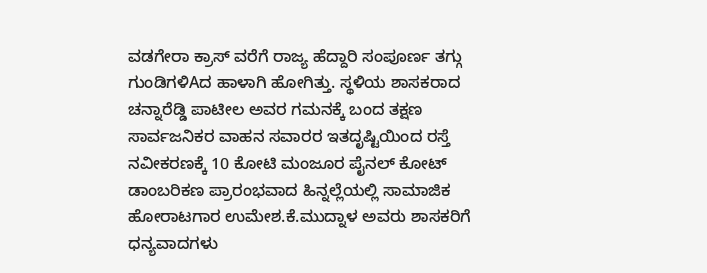ವಡಗೇರಾ ಕ್ರಾಸ್ ವರೆಗೆ ರಾಜ್ಯ ಹೆದ್ದಾರಿ ಸಂಪೂರ್ಣ ತಗ್ಗು ಗುಂಡಿಗಳಿAದ ಹಾಳಾಗಿ ಹೋಗಿತ್ತು. ಸ್ಥಳಿಯ ಶಾಸಕರಾದ ಚನ್ನಾರೆಡ್ಡಿ ಪಾಟೀಲ ಅವರ ಗಮನಕ್ಕೆ ಬಂದ ತಕ್ಷಣ ಸಾರ್ವಜನಿಕರ ವಾಹನ ಸವಾರರ ಇತದೃಷ್ಟಿಯಿಂದ ರಸ್ತೆ ನವೀಕರಣಕ್ಕೆ 10 ಕೋಟಿ ಮಂಜೂರ ಪೈನಲ್ ಕೋಟ್ ಡಾಂಬರಿಕಣ ಪ್ರಾರಂಭವಾದ ಹಿನ್ನಲ್ಲೆಯಲ್ಲಿ ಸಾಮಾಜಿಕ ಹೋರಾಟಗಾರ ಉಮೇಶ.ಕೆ.ಮುದ್ನಾಳ ಅವರು ಶಾಸಕರಿಗೆ ಧನ್ಯವಾದಗಳು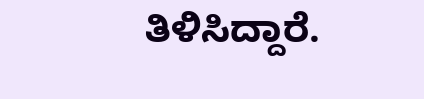ತಿಳಿಸಿದ್ದಾರೆ.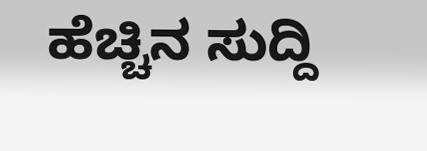ಹೆಚ್ಚಿನ ಸುದ್ದಿ